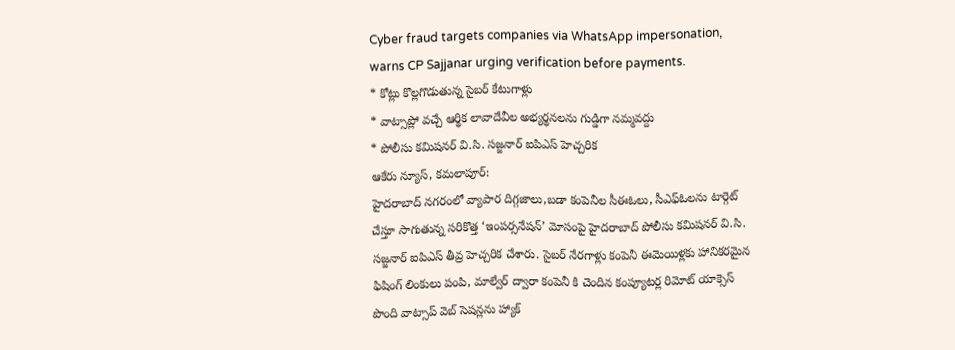Cyber fraud targets companies via WhatsApp impersonation, warns CP Sajjanar urging verification before payments.
* కోట్లు కొల్లగొడుతున్న సైబర్ కేటుగాళ్లు
* వాట్సాప్లో వచ్చే ఆర్థిక లావాదేవీల అభ్యర్థనలను గుడ్డిగా నమ్మవద్దు
* పోలీసు కమిషనర్ వి.సి. సజ్జనార్ ఐపిఎస్ హెచ్చరిక
ఆకేరు న్యూస్, కమలాపూర్:
హైదరాబాద్ నగరంలో వ్యాపార దిగ్గజాలు,బడా కంపెనీల సీఈఓలు, సీఎఫ్ఓలను టార్గెట్ చేస్తూ సాగుతున్న సరికొత్త ‘ఇంపర్సనేషన్’ మోసంపై హైదరాబాద్ పోలీసు కమిషనర్ వి.సి. సజ్జనార్ ఐపిఎస్ తీవ్ర హెచ్చరిక చేశారు. సైబర్ నేరగాళ్లు కంపెనీ ఈమెయిళ్లకు హానికరమైన ఫిషింగ్ లింకులు పంపి, మాల్వేర్ ద్వారా కంపెనీ కి చెందిన కంప్యూటర్ల రిమోట్ యాక్సెస్ పొంది వాట్సాప్ వెబ్ సెషన్లను హ్యాక్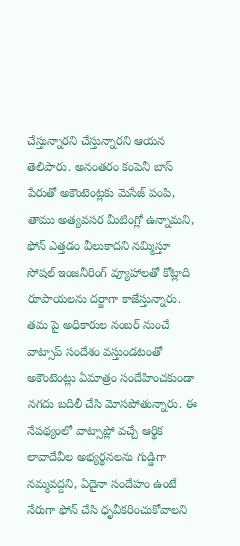చేస్తున్నారని చేస్తున్నారని ఆయన తెలిపారు. అనంతరం కంపెనీ బాస్ పేరుతో అకౌంటెంట్లకు మెసేజ్ పంపి, తాము అత్యవసర మీటింగ్లో ఉన్నామని, ఫోన్ ఎత్తడం వీలుకాదని నమ్మిస్తూ సోషల్ ఇంజనీరింగ్ వ్యూహాలతో కోట్లాది రూపాయలను దర్జాగా కాజేస్తున్నారు. తమ పై అధికారుల నంబర్ నుంచే వాట్సాప్ సందేశం వస్తుండటంతో అకౌంటెంట్లు ఏమాత్రం సందేహించకుండా నగదు బదిలీ చేసి మోసపోతున్నారు. ఈ నేపథ్యంలో వాట్సాప్లో వచ్చే ఆర్థిక లావాదేవీల అభ్యర్థనలను గుడ్డిగా నమ్మవద్దని, ఏదైనా సందేహం ఉంటే నేరుగా ఫోన్ చేసి ధృవీకరించుకోవాలని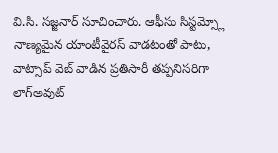వి.సి. సజ్జనార్ సూచించారు. ఆఫీసు సిస్టమ్స్లో నాణ్యమైన యాంటీవైరస్ వాడటంతో పాటు, వాట్సాప్ వెబ్ వాడిన ప్రతిసారీ తప్పనిసరిగా లాగ్అవుట్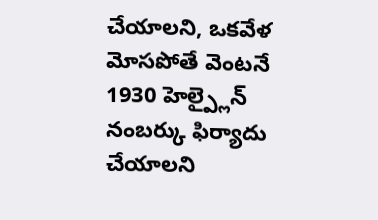చేయాలని, ఒకవేళ మోసపోతే వెంటనే 1930 హెల్ప్లైన్ నంబర్కు ఫిర్యాదు చేయాలని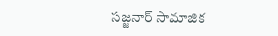సజ్జనార్ సామాజిక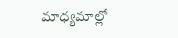మాధ్యమాల్లో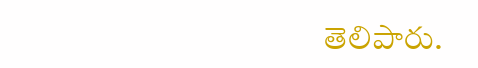తెలిపారు.